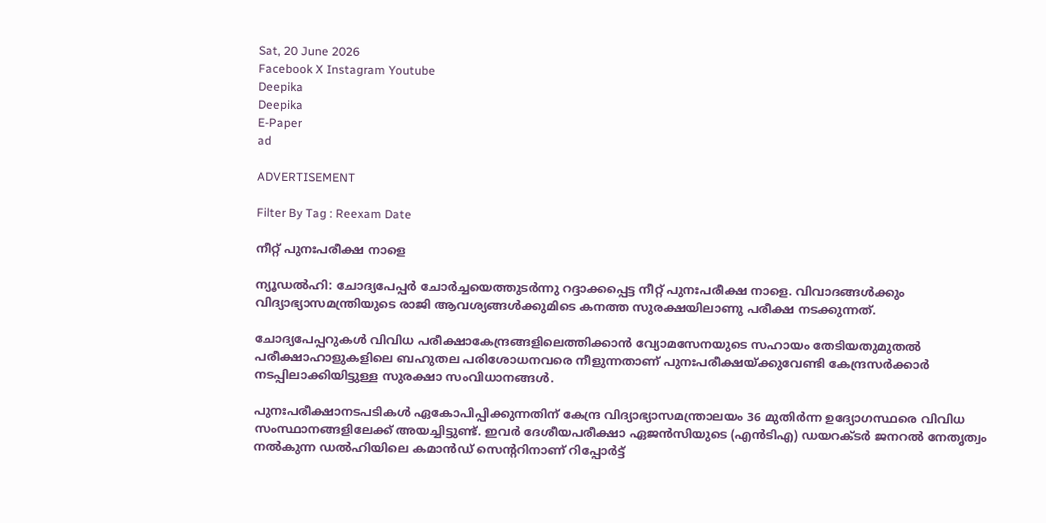Sat, 20 June 2026
Facebook X Instagram Youtube
Deepika
Deepika
E-Paper
ad

ADVERTISEMENT

Filter By Tag : Reexam Date

നീറ്റ് പുനഃപരീക്ഷ നാളെ

ന്യൂഡൽഹി: ചോദ്യപേപ്പർ ചോർച്ചയെത്തുടർന്നു റദ്ദാക്കപ്പെട്ട നീറ്റ് പുനഃപരീക്ഷ നാളെ. വിവാദങ്ങൾക്കും വിദ്യാഭ്യാസമന്ത്രിയുടെ രാജി ആവശ്യങ്ങൾക്കുമിടെ കനത്ത സുരക്ഷയിലാണു പരീക്ഷ നടക്കുന്നത്.

ചോദ്യപേപ്പറുകൾ വിവിധ പരീക്ഷാകേന്ദ്രങ്ങളിലെത്തിക്കാൻ വ്യോമസേനയുടെ സഹായം തേടിയതുമുതൽ പരീക്ഷാഹാളുകളിലെ ബഹുതല പരിശോധനവരെ നീളുന്നതാണ് പുനഃപരീക്ഷയ്ക്കുവേണ്ടി കേന്ദ്രസർക്കാർ നടപ്പിലാക്കിയിട്ടുള്ള സുരക്ഷാ സംവിധാനങ്ങൾ.

പുനഃപരീക്ഷാനടപടികൾ ഏകോപിപ്പിക്കുന്നതിന് കേന്ദ്ര വിദ്യാഭ്യാസമന്ത്രാലയം 36 മുതിർന്ന ഉദ്യോഗസ്ഥരെ വിവിധ സംസ്ഥാനങ്ങളിലേക്ക് അയച്ചിട്ടുണ്ട്. ഇവർ ദേശീയപരീക്ഷാ ഏജൻസിയുടെ (എൻടിഎ) ഡയറക്‌ടർ ജനറൽ നേതൃത്വം നൽകുന്ന ഡൽഹിയിലെ കമാൻഡ് സെന്‍ററിനാണ് റിപ്പോർട്ട്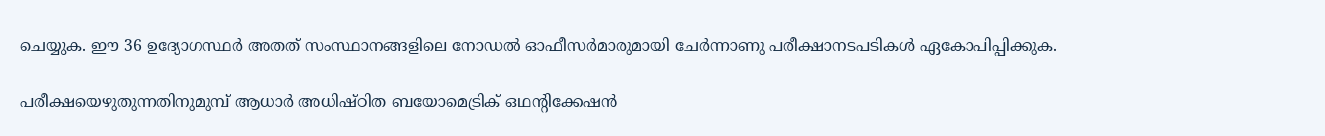ചെയ്യുക. ഈ 36 ഉദ്യോഗസ്ഥർ അതത് സംസ്ഥാനങ്ങളിലെ നോഡൽ ഓഫീസർമാരുമായി ചേർന്നാണു പരീക്ഷാനടപടികൾ ഏകോപിപ്പിക്കുക.

പരീക്ഷയെഴുതുന്നതിനുമുമ്പ് ആധാർ അധിഷ്ഠിത ബയോമെട്രിക് ഒഥന്‍റിക്കേഷൻ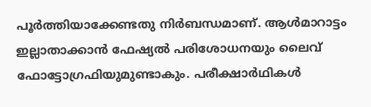പൂർത്തിയാക്കേണ്ടതു നിർബന്ധമാണ്. ആൾമാറാട്ടം ഇല്ലാതാക്കാൻ ഫേഷ്യൽ പരിശോധനയും ലൈവ് ഫോട്ടോഗ്രഫിയുമുണ്ടാകും. പരീക്ഷാർഥികൾ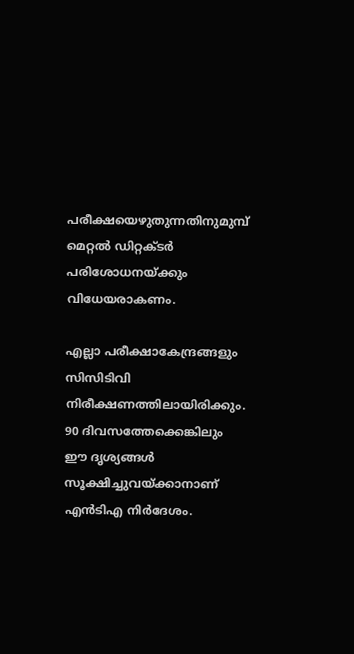പരീക്ഷയെഴുതുന്നതിനുമുമ്പ് മെറ്റൽ ഡിറ്റക്‌ടർ പരിശോധനയ്ക്കും വിധേയരാകണം.

എല്ലാ പരീക്ഷാകേന്ദ്രങ്ങളും സിസിടിവി നിരീക്ഷണത്തിലായിരിക്കും. 90 ദിവസത്തേക്കെങ്കിലും ഈ ദൃശ്യങ്ങൾ സൂക്ഷിച്ചുവയ്ക്കാനാണ് എൻടിഎ നിർദേശം.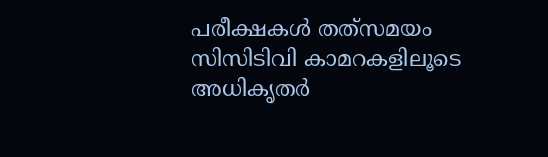പരീക്ഷകൾ തത്‌സമയം സിസിടിവി കാമറകളിലൂടെ അധികൃതർ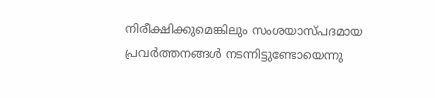നിരീക്ഷിക്കുമെങ്കിലും സംശയാസ്പദമായ പ്രവർത്തനങ്ങൾ നടന്നിട്ടുണ്ടോയെന്നു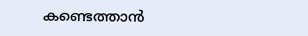കണ്ടെത്താൻ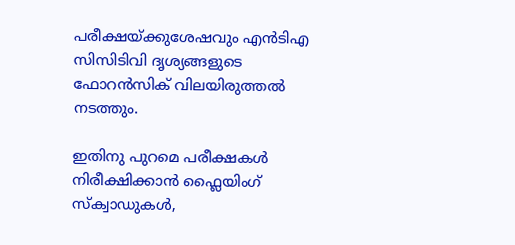പരീക്ഷയ്ക്കുശേഷവും എൻടിഎ സിസിടിവി ദൃശ്യങ്ങളുടെ ഫോറൻസിക് വിലയിരുത്തൽ നടത്തും.

ഇതിനു പുറമെ പരീക്ഷകൾ നിരീക്ഷിക്കാൻ ഫ്ലൈയിംഗ് സ്ക്വാഡുകൾ,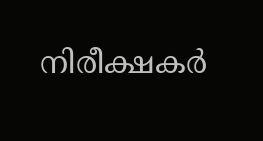നിരീക്ഷകർ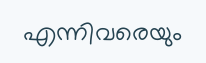എന്നിവരെയും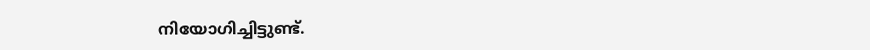നിയോഗിച്ചിട്ടുണ്ട്.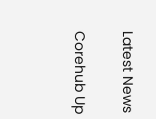Latest News

Corehub Up